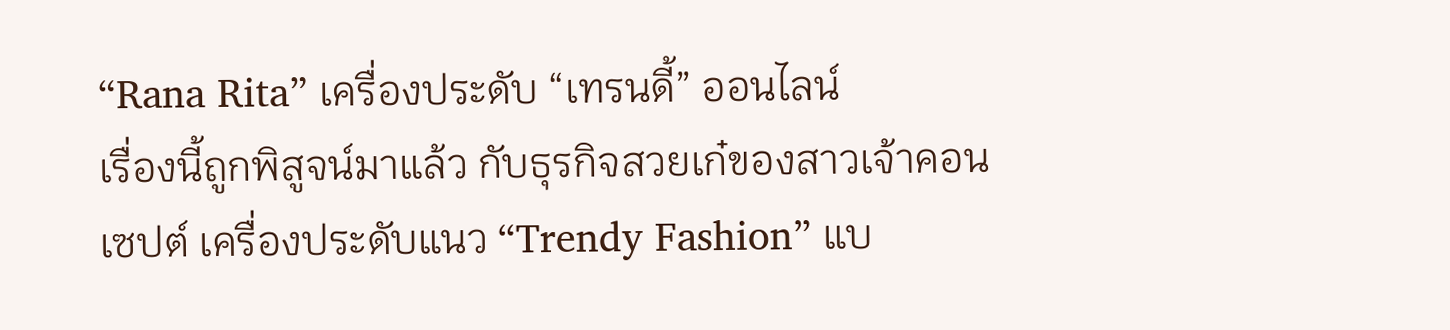“Rana Rita” เครื่องประดับ “เทรนดี้” ออนไลน์
เรื่องนี้ถูกพิสูจน์มาแล้ว กับธุรกิจสวยเก๋ของสาวเจ้าคอนเซปต์ เครื่องประดับแนว “Trendy Fashion” แบ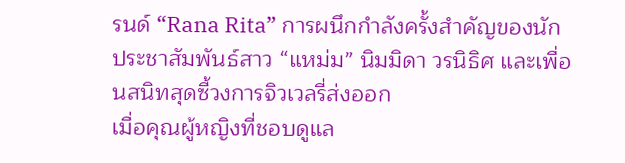รนด์ “Rana Rita” การผนึกกำลังครั้งสำคัญของนักประชาสัมพันธ์สาว “แหม่ม” นิมมิดา วรนิธิศ และเพื่อนสนิทสุดซี้วงการจิวเวลรี่ส่งออก
เมื่อคุณผู้หญิงที่ชอบดูแล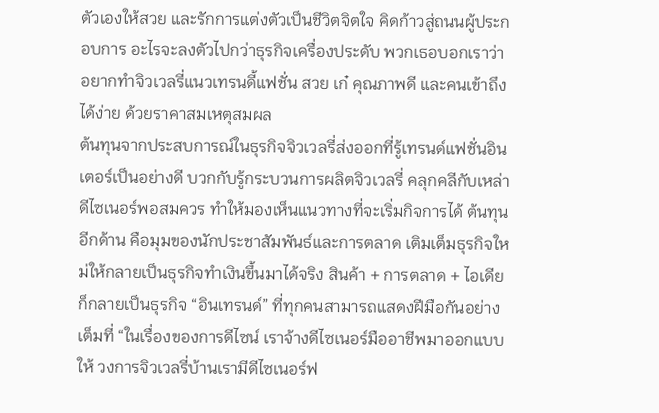ตัวเองให้สวย และรักการแต่งตัวเป็นชีวิตจิตใจ คิดก้าวสู่ถนนผู้ประกอบการ อะไรจะลงตัวไปกว่าธุรกิจเครื่องประดับ พวกเธอบอกเราว่า อยากทำจิวเวลรี่แนวเทรนดี้แฟชั่น สวย เก๋ คุณภาพดี และคนเข้าถึงได้ง่าย ด้วยราคาสมเหตุสมผล
ต้นทุนจากประสบการณ์ในธุรกิจจิวเวลรี่ส่งออกที่รู้เทรนด์แฟชั่นอินเตอร์เป็นอย่างดี บวกกับรู้กระบวนการผลิตจิวเวลรี่ คลุกคลีกับเหล่าดีไซเนอร์พอสมควร ทำให้มองเห็นแนวทางที่จะเริ่มกิจการได้ ต้นทุนอีกด้าน คือมุมของนักประชาสัมพันธ์และการตลาด เติมเต็มธุรกิจใหม่ให้กลายเป็นธุรกิจทำเงินขึ้นมาได้จริง สินค้า + การตลาด + ไอเดีย ก็กลายเป็นธุรกิจ “อินเทรนด์” ที่ทุกคนสามารถแสดงฝีมือกันอย่างเต็มที่ “ในเรื่องของการดีไซน์ เราจ้างดีไซเนอร์มืออาชีพมาออกแบบให้ วงการจิวเวลรี่บ้านเรามีดีไซเนอร์ฟ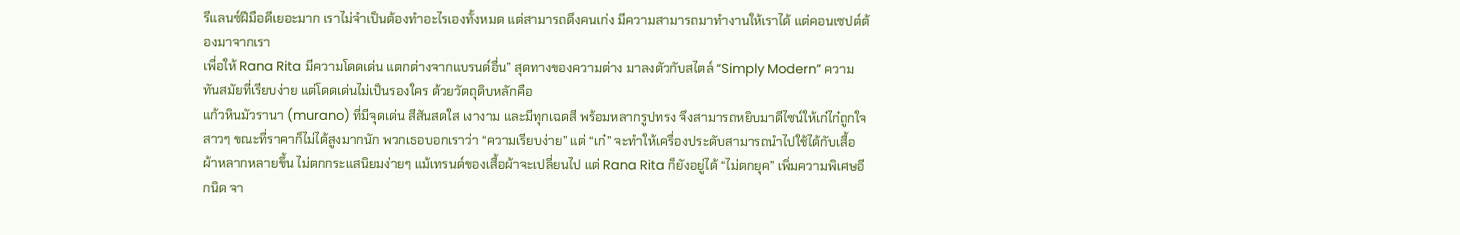รีแลนซ์ฝีมือดีเยอะมาก เราไม่จำเป็นต้องทำอะไรเองทั้งหมด แต่สามารถดึงคนเก่ง มีความสามารถมาทำงานให้เราได้ แต่คอนเซปต์ต้องมาจากเรา
เพื่อให้ Rana Rita มีความโดดเด่น แตกต่างจากแบรนด์อื่น” สุดทางของความต่าง มาลงตัวกับสไตล์ “Simply Modern” ความทันสมัยที่เรียบง่าย แต่โดดเด่นไม่เป็นรองใคร ด้วยวัตถุดิบหลักคือ
แก้วหินมัวรานา (murano) ที่มีจุดเด่น สีสันสดใส เงางาม และมีทุกเฉดสี พร้อมหลากรูปทรง จึงสามารถหยิบมาดีไซน์ให้เก๋ไก๋ถูกใจสาวๆ ขณะที่ราคาก็ไม่ได้สูงมากนัก พวกเธอบอกเราว่า “ความเรียบง่าย” แต่ “เก๋” จะทำให้เครื่องประดับสามารถนำไปใช้ได้กับเสื้อผ้าหลากหลายขึ้น ไม่ตกกระแสนิยมง่ายๆ แม้เทรนด์ของเสื้อผ้าจะเปลี่ยนไป แต่ Rana Rita ก็ยังอยู่ได้ “ไม่ตกยุค” เพิ่มความพิเศษอีกนิด จา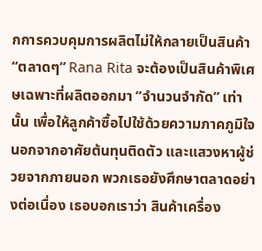กการควบคุมการผลิตไม่ให้กลายเป็นสินค้า
“ตลาดๆ” Rana Rita จะต้องเป็นสินค้าพิเศษเฉพาะที่ผลิตออกมา “จำนวนจำกัด” เท่านั้น เพื่อให้ลูกค้าซื้อไปใช้ด้วยความภาคภูมิใจ นอกจากอาศัยต้นทุนติดตัว และแสวงหาผู้ช่วยจากภายนอก พวกเธอยังศึกษาตลาดอย่างต่อเนื่อง เธอบอกเราว่า สินค้าเครื่อง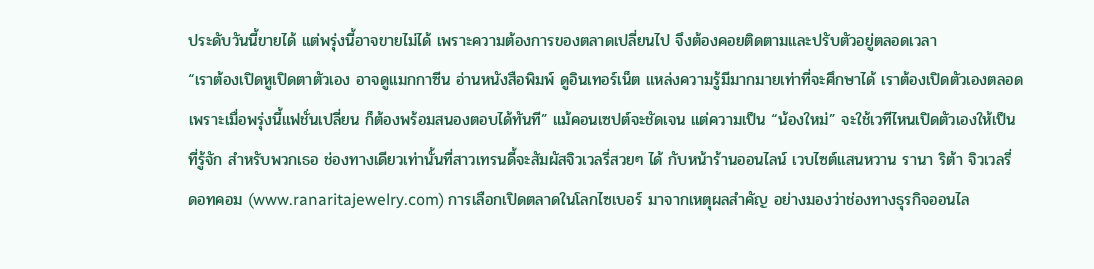ประดับวันนี้ขายได้ แต่พรุ่งนี้อาจขายไม่ได้ เพราะความต้องการของตลาดเปลี่ยนไป จึงต้องคอยติดตามและปรับตัวอยู่ตลอดเวลา
“เราต้องเปิดหูเปิดตาตัวเอง อาจดูแมกกาซีน อ่านหนังสือพิมพ์ ดูอินเทอร์เน็ต แหล่งความรู้มีมากมายเท่าที่จะศึกษาได้ เราต้องเปิดตัวเองตลอด เพราะเมื่อพรุ่งนี้แฟชั่นเปลี่ยน ก็ต้องพร้อมสนองตอบได้ทันที” แม้คอนเซปต์จะชัดเจน แต่ความเป็น “น้องใหม่” จะใช้เวทีไหนเปิดตัวเองให้เป็นที่รู้จัก สำหรับพวกเธอ ช่องทางเดียวเท่านั้นที่สาวเทรนดี้จะสัมผัสจิวเวลรี่สวยๆ ได้ กับหน้าร้านออนไลน์ เวบไซต์แสนหวาน รานา ริต้า จิวเวลรี่ ดอทคอม (www.ranaritajewelry.com) การเลือกเปิดตลาดในโลกไซเบอร์ มาจากเหตุผลสำคัญ อย่างมองว่าช่องทางธุรกิจออนไล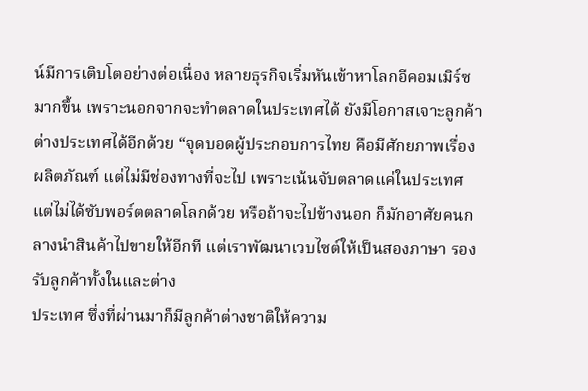น์มีการเติบโตอย่างต่อเนื่อง หลายธุรกิจเริ่มหันเข้าหาโลกอีคอมเมิร์ซมากขึ้น เพราะนอกจากจะทำตลาดในประเทศได้ ยังมีโอกาสเจาะลูกค้าต่างประเทศได้อีกด้วย “จุดบอดผู้ประกอบการไทย คือมีศักยภาพเรื่องผลิตภัณฑ์ แต่ไม่มีช่องทางที่จะไป เพราะเน้นจับตลาดแค่ในประเทศ แต่ไม่ได้ซับพอร์ตตลาดโลกด้วย หรือถ้าจะไปข้างนอก ก็มักอาศัยคนกลางนำสินค้าไปขายให้อีกที แต่เราพัฒนาเวบไซต์ให้เป็นสองภาษา รองรับลูกค้าทั้งในและต่าง
ประเทศ ซึ่งที่ผ่านมาก็มีลูกค้าต่างชาติให้ความ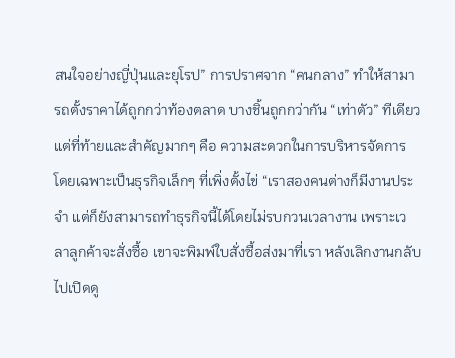สนใจอย่างญี่ปุ่นและยุโรป” การปราศจาก “คนกลาง” ทำให้สามารถตั้งราคาได้ถูกกว่าท้องตลาด บางชิ้นถูกกว่ากัน “เท่าตัว” ทีเดียว แต่ที่ท้ายและสำคัญมากๆ คือ ความสะดวกในการบริหารจัดการ โดยเฉพาะเป็นธุรกิจเล็กๆ ที่เพิ่งตั้งไข่ “เราสองคนต่างก็มีงานประจำ แต่ก็ยังสามารถทำธุรกิจนี้ได้โดยไม่รบกวนเวลางาน เพราะเวลาลูกค้าจะสั่งซื้อ เขาจะพิมพ์ใบสั่งซื้อส่งมาที่เรา หลังเลิกงานกลับไปเปิดดู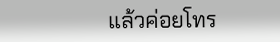แล้วค่อยโทร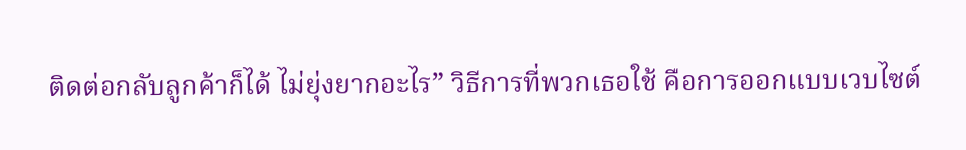ติดต่อกลับลูกค้าก็ได้ ไม่ยุ่งยากอะไร” วิธีการที่พวกเธอใช้ คือการออกแบบเวบไซต์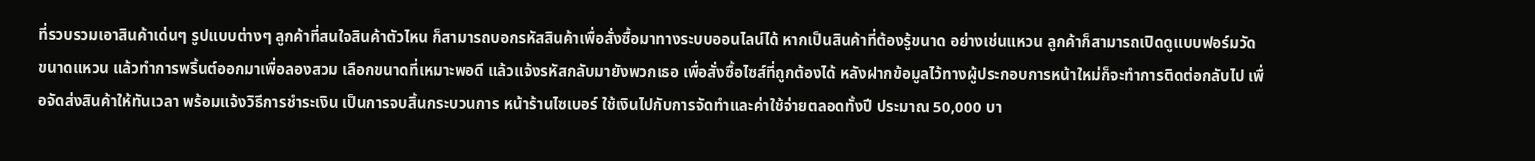ที่รวบรวมเอาสินค้าเด่นๆ รูปแบบต่างๆ ลูกค้าที่สนใจสินค้าตัวไหน ก็สามารถบอกรหัสสินค้าเพื่อสั่งซื้อมาทางระบบออนไลน์ได้ หากเป็นสินค้าที่ต้องรู้ขนาด อย่างเช่นแหวน ลูกค้าก็สามารถเปิดดูแบบฟอร์มวัดขนาดแหวน แล้วทำการพริ้นต์ออกมาเพื่อลองสวม เลือกขนาดที่เหมาะพอดี แล้วแจ้งรหัสกลับมายังพวกเธอ เพื่อสั่งซื้อไซส์ที่ถูกต้องได้ หลังฝากข้อมูลไว้ทางผู้ประกอบการหน้าใหม่ก็จะทำการติดต่อกลับไป เพื่อจัดส่งสินค้าให้ทันเวลา พร้อมแจ้งวิธีการชำระเงิน เป็นการจบสิ้นกระบวนการ หน้าร้านไซเบอร์ ใช้เงินไปกับการจัดทำและค่าใช้จ่ายตลอดทั้งปี ประมาณ 50,000 บา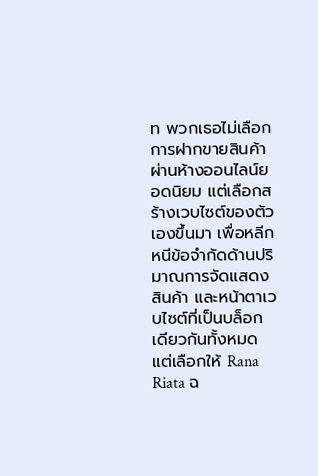ท พวกเธอไม่เลือกการฝากขายสินค้าผ่านห้างออนไลน์ยอดนิยม แต่เลือกสร้างเวบไซต์ของตัวเองขึ้นมา เพื่อหลีกหนีข้อจำกัดด้านปริมาณการจัดแสดงสินค้า และหน้าตาเวบไซต์ที่เป็นบล็อกเดียวกันทั้งหมด
แต่เลือกให้ Rana Riata ฉ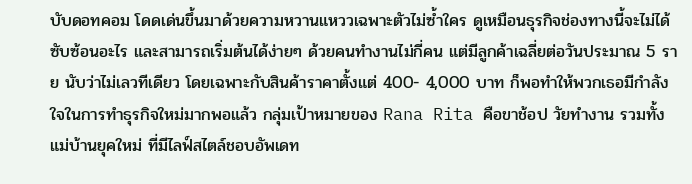บับดอทคอม โดดเด่นขึ้นมาด้วยความหวานแหววเฉพาะตัวไม่ซ้ำใคร ดูเหมือนธุรกิจช่องทางนี้จะไม่ได้ซับซ้อนอะไร และสามารถเริ่มต้นได้ง่ายๆ ด้วยคนทำงานไม่กี่คน แต่มีลูกค้าเฉลี่ยต่อวันประมาณ 5 ราย นับว่าไม่เลวทีเดียว โดยเฉพาะกับสินค้าราคาตั้งแต่ 400- 4,000 บาท ก็พอทำให้พวกเธอมีกำลังใจในการทำธุรกิจใหม่มากพอแล้ว กลุ่มเป้าหมายของ Rana Rita คือขาช้อป วัยทำงาน รวมทั้งแม่บ้านยุคใหม่ ที่มีไลฟ์สไตล์ชอบอัพเดท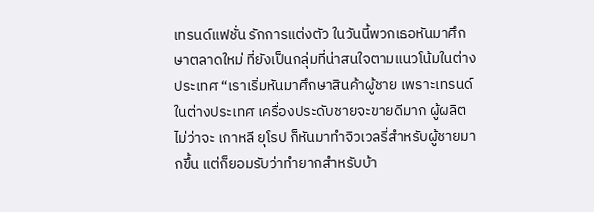เทรนด์แฟชั่น รักการแต่งตัว ในวันนี้พวกเธอหันมาศึกษาตลาดใหม่ ที่ยังเป็นกลุ่มที่น่าสนใจตามแนวโน้มในต่างประเทศ “เราเริ่มหันมาศึกษาสินค้าผู้ชาย เพราะเทรนด์ในต่างประเทศ เครื่องประดับชายจะขายดีมาก ผู้ผลิตไม่ว่าจะ เกาหลี ยุโรป ก็หันมาทำจิวเวลรี่สำหรับผู้ชายมากขึ้น แต่ก็ยอมรับว่าทำยากสำหรับบ้า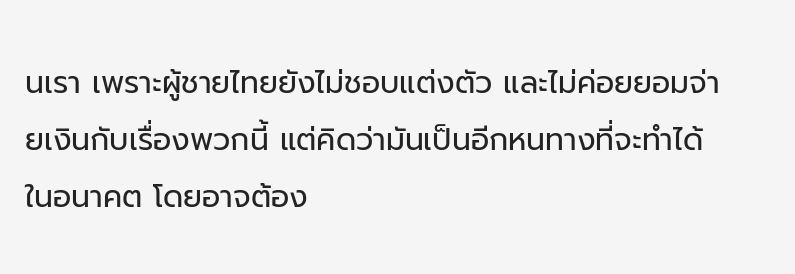นเรา เพราะผู้ชายไทยยังไม่ชอบแต่งตัว และไม่ค่อยยอมจ่ายเงินกับเรื่องพวกนี้ แต่คิดว่ามันเป็นอีกหนทางที่จะทำได้ในอนาคต โดยอาจต้อง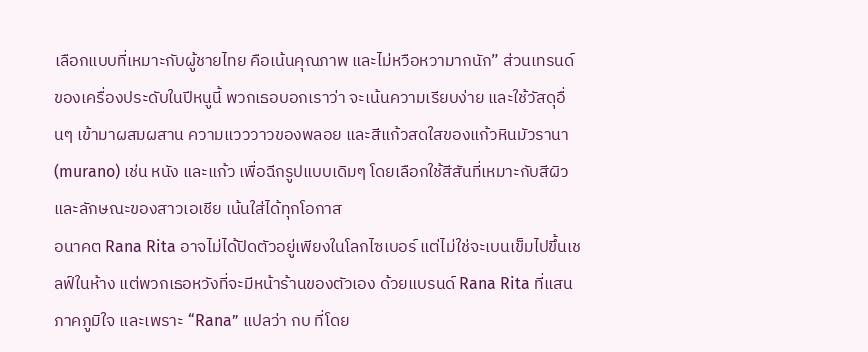เลือกแบบที่เหมาะกับผู้ชายไทย คือเน้นคุณภาพ และไม่หวือหวามากนัก” ส่วนเทรนด์ของเครื่องประดับในปีหนูนี้ พวกเธอบอกเราว่า จะเน้นความเรียบง่าย และใช้วัสดุอื่นๆ เข้ามาผสมผสาน ความแวววาวของพลอย และสีแก้วสดใสของแก้วหินมัวรานา (murano) เช่น หนัง และแก้ว เพื่อฉีกรูปแบบเดิมๆ โดยเลือกใช้สีสันที่เหมาะกับสีผิวและลักษณะของสาวเอเชีย เน้นใส่ได้ทุกโอกาส
อนาคต Rana Rita อาจไม่ได้ปิดตัวอยู่เพียงในโลกไซเบอร์ แต่ไม่ใช่จะเบนเข็มไปขึ้นเชลฟ์ในห้าง แต่พวกเธอหวังที่จะมีหน้าร้านของตัวเอง ด้วยแบรนด์ Rana Rita ที่แสนภาคภูมิใจ และเพราะ “Rana” แปลว่า กบ ที่โดย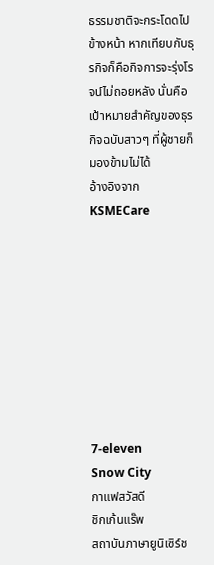ธรรมชาติจะกระโดดไปข้างหน้า หากเทียบกับธุรกิจก็คือกิจการจะรุ่งโรจน์ไม่ถอยหลัง นั่นคือเป้าหมายสำคัญของธุรกิจฉบับสาวๆ ที่ผู้ชายก็มองข้ามไม่ได้
อ้างอิงจาก KSMECare









7-eleven
Snow City
กาแฟสวัสดี
ชิกเก้นแร๊พ
สถาบันภาษายูนิเซิร์ช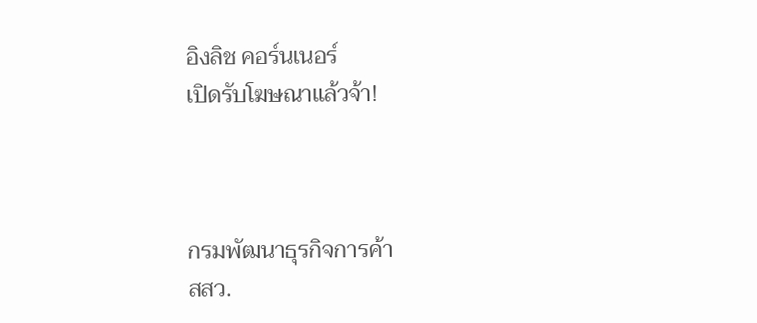อิงลิช คอร์นเนอร์
เปิดรับโฆษณาแล้วจ้า!



กรมพัฒนาธุรกิจการค้า
สสว.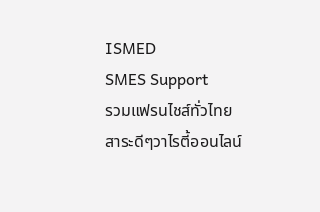ISMED
SMES Support
รวมแฟรนไชส์ทั่วไทย
สาระดีๆวาไรตี้ออนไลน์